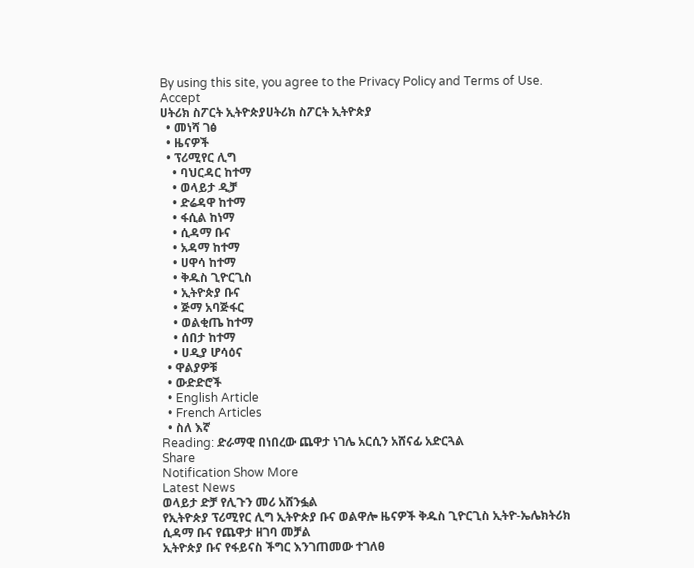By using this site, you agree to the Privacy Policy and Terms of Use.
Accept
ሀትሪክ ስፖርት ኢትዮጵያሀትሪክ ስፖርት ኢትዮጵያ
  • መነሻ ገፅ
  • ዜናዎች
  • ፕሪሚየር ሊግ
    • ባህርዳር ከተማ
    • ወላይታ ዲቻ
    • ድሬዳዋ ከተማ
    • ፋሲል ከነማ
    • ሲዳማ ቡና
    • አዳማ ከተማ
    • ሀዋሳ ከተማ
    • ቅዱስ ጊዮርጊስ
    • ኢትዮጵያ ቡና
    • ጅማ አባጅፋር
    • ወልቂጤ ከተማ
    • ሰበታ ከተማ
    • ሀዲያ ሆሳዕና
  • ዋልያዎቹ
  • ውድድሮች
  • English Article
  • French Articles
  • ስለ እኛ
Reading: ድራማዊ በነበረው ጨዋታ ነገሌ አርሲን አሸናፊ አድርጓል
Share
Notification Show More
Latest News
ወላይታ ድቻ የሊጉን መሪ አሸንፏል
የኢትዮጵያ ፕሪሚየር ሊግ ኢትዮጵያ ቡና ወልዋሎ ዜናዎች ቅዱስ ጊዮርጊስ ኢትዮ-ኤሌክትሪክ ሲዳማ ቡና የጨዋታ ዘገባ መቻል
ኢትዮጵያ ቡና የፋይናስ ችግር እንገጠመው ተገለፀ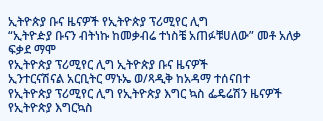ኢትዮጵያ ቡና ዜናዎች የኢትዮጵያ ፕሪሚየር ሊግ
“ኢትዮዽያ ቡናን ብትነኩ ከመቃብሬ ተነስቼ አጠፉቹሀለው” መቶ አለቃ ፍቃደ ማሞ
የኢትዮጵያ ፕሪሚየር ሊግ ኢትዮጵያ ቡና ዜናዎች
ኢንተርናሽናል አርቢትር ማኑኤ ወ/ጻዲቅ ከአዳማ ተሰናበተ
የኢትዮጵያ ፕሪሚየር ሊግ የኢትዮጵያ እግር ኳስ ፌዴሬሽን ዜናዎች የኢትዮጵያ እግርኳስ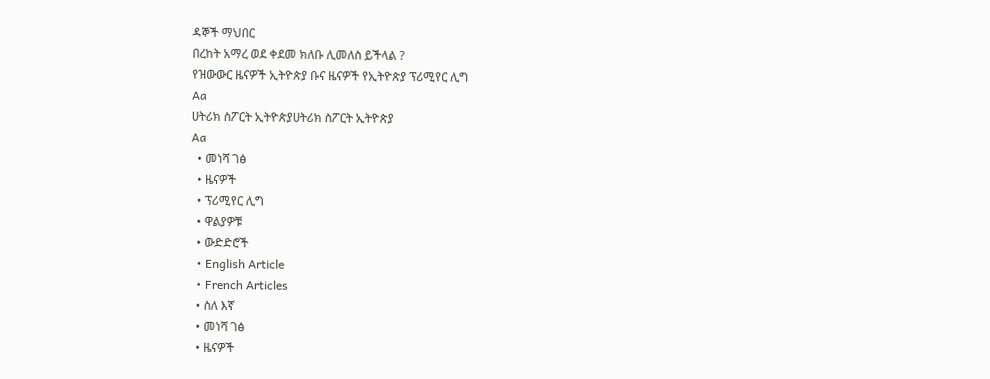ዳኞች ማህበር
በረከት አማረ ወደ ቀደመ ክለቡ ሊመለስ ይችላል ?
የዝውውር ዜናዎች ኢትዮጵያ ቡና ዜናዎች የኢትዮጵያ ፕሪሚየር ሊግ
Aa
ሀትሪክ ስፖርት ኢትዮጵያሀትሪክ ስፖርት ኢትዮጵያ
Aa
  • መነሻ ገፅ
  • ዜናዎች
  • ፕሪሚየር ሊግ
  • ዋልያዎቹ
  • ውድድሮች
  • English Article
  • French Articles
  • ስለ እኛ
  • መነሻ ገፅ
  • ዜናዎች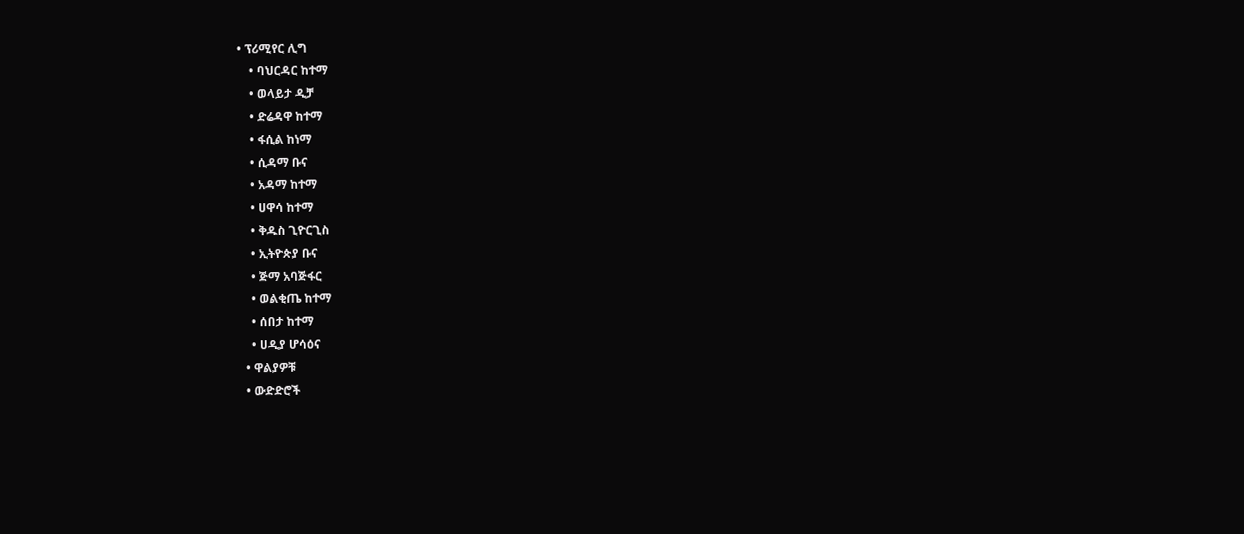• ፕሪሚየር ሊግ
    • ባህርዳር ከተማ
    • ወላይታ ዲቻ
    • ድሬዳዋ ከተማ
    • ፋሲል ከነማ
    • ሲዳማ ቡና
    • አዳማ ከተማ
    • ሀዋሳ ከተማ
    • ቅዱስ ጊዮርጊስ
    • ኢትዮጵያ ቡና
    • ጅማ አባጅፋር
    • ወልቂጤ ከተማ
    • ሰበታ ከተማ
    • ሀዲያ ሆሳዕና
  • ዋልያዎቹ
  • ውድድሮች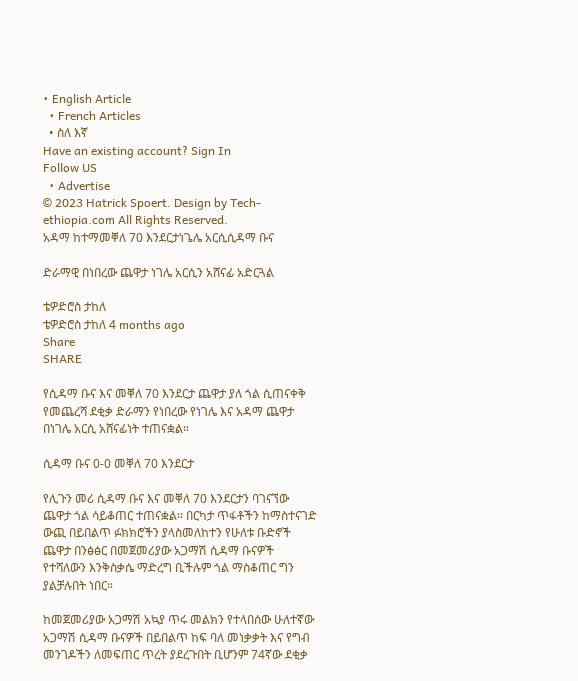• English Article
  • French Articles
  • ስለ እኛ
Have an existing account? Sign In
Follow US
  • Advertise
© 2023 Hatrick Spoert. Design by Tech-ethiopia.com All Rights Reserved.
አዳማ ከተማመቐለ 70 እንደርታነጌሌ አርሲሲዳማ ቡና

ድራማዊ በነበረው ጨዋታ ነገሌ አርሲን አሸናፊ አድርጓል

ቴዎድሮስ ታከለ
ቴዎድሮስ ታከለ 4 months ago
Share
SHARE

የሲዳማ ቡና እና መቐለ 70 እንደርታ ጨዋታ ያለ ጎል ሲጠናቀቅ የመጨረሻ ደቂቃ ድራማን የነበረው የነገሌ እና አዳማ ጨዋታ በነገሌ አርሲ አሸናፊነት ተጠናቋል።

ሲዳማ ቡና 0-0 መቐለ 70 እንደርታ

የሊጉን መሪ ሲዳማ ቡና እና መቐለ 70 እንደርታን ባገናኘው ጨዋታ ጎል ሳይቆጠር ተጠናቋል። በርካታ ጥፋቶችን ከማስተናገድ ውጪ በይበልጥ ፉክክሮችን ያላስመለከተን የሁለቱ ቡድኖች ጨዋታ በንፅፅር በመጀመሪያው አጋማሽ ሲዳማ ቡናዎች የተሻለውን እንቅስቃሴ ማድረግ ቢችሉም ጎል ማስቆጠር ግን ያልቻሉበት ነበር።

ከመጀመሪያው አጋማሽ አኳያ ጥሩ መልክን የተላበሰው ሁለተኛው አጋማሽ ሲዳማ ቡናዎች በይበልጥ ከፍ ባለ መነቃቃት እና የግብ መንገዶችን ለመፍጠር ጥረት ያደረጉበት ቢሆንም 74ኛው ደቂቃ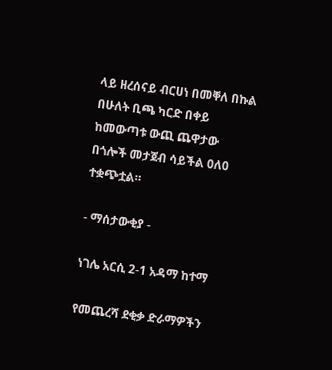ላይ ዘረሰናይ ብርሀነ በመቐለ በኩል በሁለት ቢጫ ካርድ በቀይ ከመውጣቱ ውጪ ጨዋታው በጎሎች መታጀብ ሳይችል 0ለ0 ተቋጭቷል።

- ማሰታውቂያ -

ነገሌ አርሲ 2-1 አዳማ ከተማ

የመጨረሻ ደቂቃ ድራማዎችን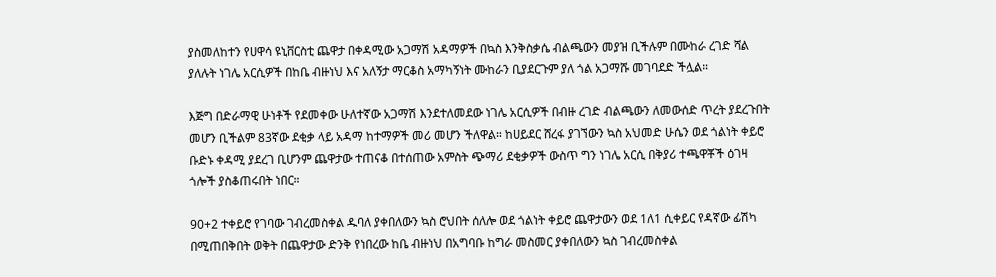ያስመለከተን የሀዋሳ ዩኒቨርስቲ ጨዋታ በቀዳሚው አጋማሽ አዳማዎች በኳስ እንቅስቃሴ ብልጫውን መያዝ ቢችሉም በሙከራ ረገድ ሻል ያለሉት ነገሌ አርሲዎች በከቤ ብዙነህ እና አለኝታ ማርቆስ አማካኝነት ሙከራን ቢያደርጉም ያለ ጎል አጋማሹ መገባደድ ችሏል።

እጅግ በድራማዊ ሁነቶች የደመቀው ሁለተኛው አጋማሽ እንደተለመደው ነገሌ አርሲዎች በብዙ ረገድ ብልጫውን ለመውሰድ ጥረት ያደረጉበት መሆን ቢችልም 83ኛው ደቂቃ ላይ አዳማ ከተማዎች መሪ መሆን ችለዋል። ከሀይደር ሸረፋ ያገኘውን ኳስ አህመድ ሁሴን ወደ ጎልነት ቀይሮ ቡድኑ ቀዳሚ ያደረገ ቢሆንም ጨዋታው ተጠናቆ በተሰጠው አምስት ጭማሪ ደቂቃዎች ውስጥ ግን ነገሌ አርሲ በቅያሪ ተጫዋቾች ዕገዛ ጎሎች ያስቆጠሩበት ነበር።

90+2 ተቀይሮ የገባው ገብረመስቀል ዱባለ ያቀበለውን ኳስ ሮህበት ሰለሎ ወደ ጎልነት ቀይሮ ጨዋታውን ወደ 1ለ1 ሲቀይር የዳኛው ፊሽካ በሚጠበቅበት ወቅት በጨዋታው ድንቅ የነበረው ከቤ ብዙነህ በአግባቡ ከግራ መስመር ያቀበለውን ኳስ ገብረመስቀል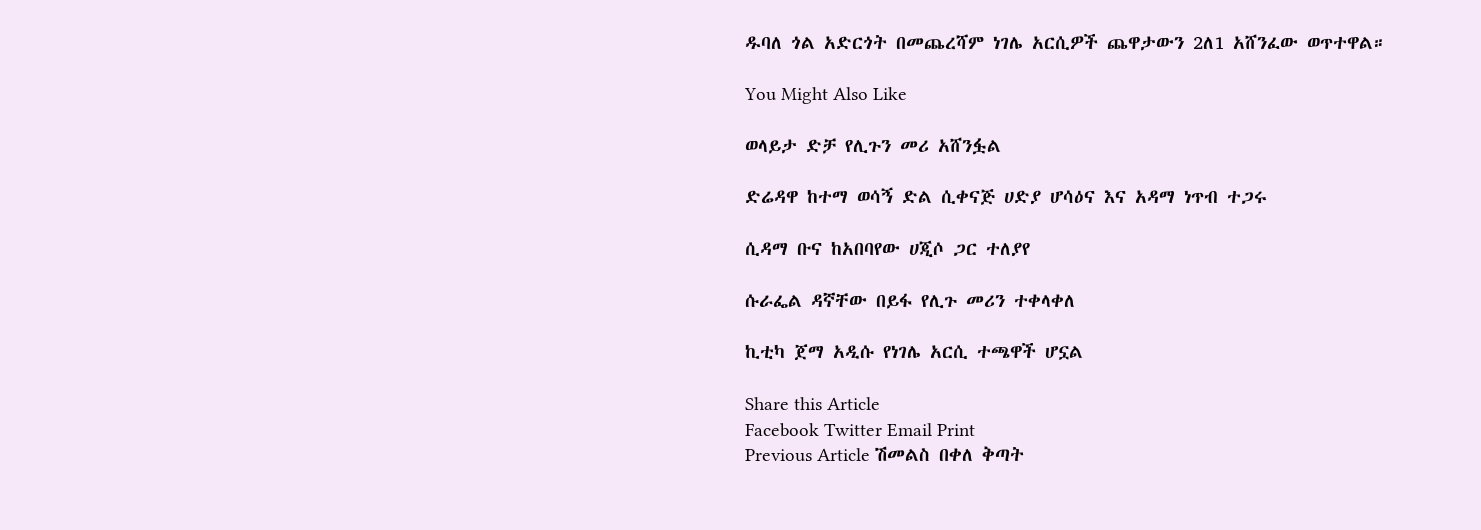ዱባለ ጎል አድርጎት በመጨረሻም ነገሌ አርሲዎች ጨዋታውን 2ለ1 አሸንፈው ወጥተዋል።

You Might Also Like

ወላይታ ድቻ የሊጉን መሪ አሸንፏል

ድሬዳዋ ከተማ ወሳኝ ድል ሲቀናጅ ሀድያ ሆሳዕና እና አዳማ ነጥብ ተጋሩ

ሲዳማ ቡና ከአበባየው ሀጂሶ ጋር ተለያየ

ሱራፌል ዳኛቸው በይፋ የሊጉ መሪን ተቀላቀለ

ኪቲካ ጀማ አዲሱ የነገሌ አርሲ ተጫዋች ሆኗል

Share this Article
Facebook Twitter Email Print
Previous Article ሽመልስ በቀለ ቅጣት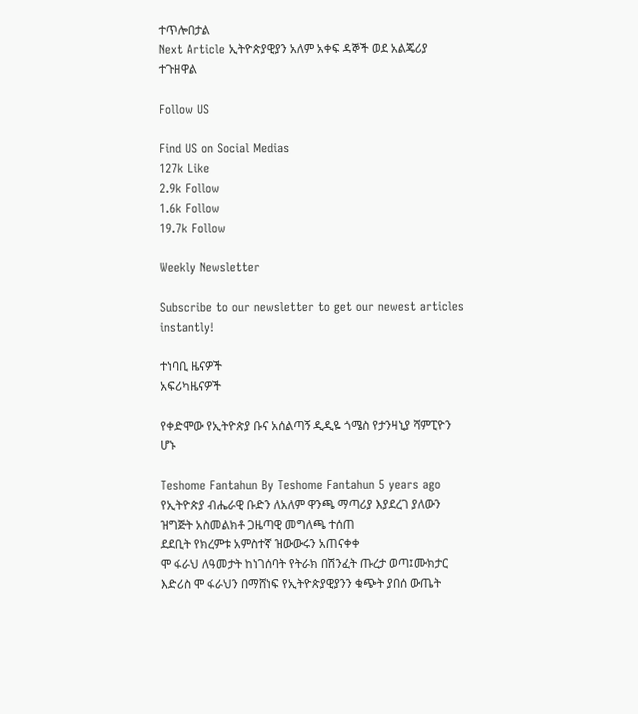ተጥሎበታል
Next Article ኢትዮጵያዊያን አለም አቀፍ ዳኞች ወደ አልጄሪያ ተጉዘዋል

Follow US

Find US on Social Medias
127k Like
2.9k Follow
1.6k Follow
19.7k Follow

Weekly Newsletter

Subscribe to our newsletter to get our newest articles instantly!

ተነባቢ ዜናዎች
አፍሪካዜናዎች

የቀድሞው የኢትዮጵያ ቡና አሰልጣኝ ዲዲዬ ጎሜስ የታንዛኒያ ሻምፒዮን ሆኑ

Teshome Fantahun By Teshome Fantahun 5 years ago
የኢትዮጵያ ብሔራዊ ቡድን ለአለም ዋንጫ ማጣሪያ እያደረገ ያለውን ዝግጅት አስመልክቶ ጋዜጣዊ መግለጫ ተሰጠ
ደደቢት የክረምቱ አምስተኛ ዝውውሩን አጠናቀቀ
ሞ ፋራህ ለዓመታት ከነገሰባት የትራክ በሽንፈት ጡረታ ወጣ፤ሙክታር እድሪስ ሞ ፋራህን በማሸነፍ የኢትዮጵያዊያንን ቁጭት ያበሰ ውጤት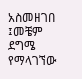አስመዘገበ ፤መቼም ደግሜ የማላገኘው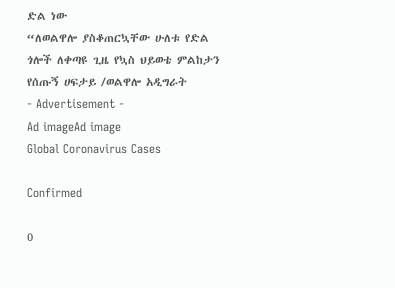ድል ነው
“ለወልዋሎ ያስቆጠርኳቸው ሁለቱ የድል ጎሎች ለቀጣዩ ጊዜ የኳስ ህይወቴ ምልከታን የሰጡኝ ሀፍታይ /ወልዋሎ አዲግራት
- Advertisement -
Ad imageAd image
Global Coronavirus Cases

Confirmed

0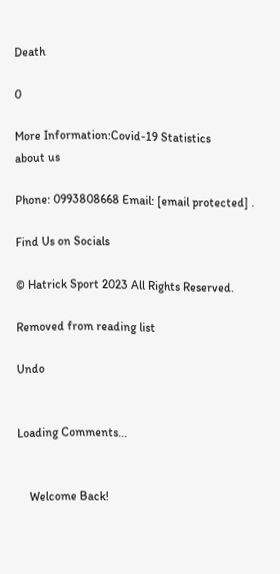Death

0

More Information:Covid-19 Statistics
about us

Phone: 0993808668 Email: [email protected] .

Find Us on Socials

© Hatrick Sport 2023 All Rights Reserved.

Removed from reading list

Undo


Loading Comments...


    Welcome Back!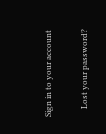Sign in to your account

    Lost your password?